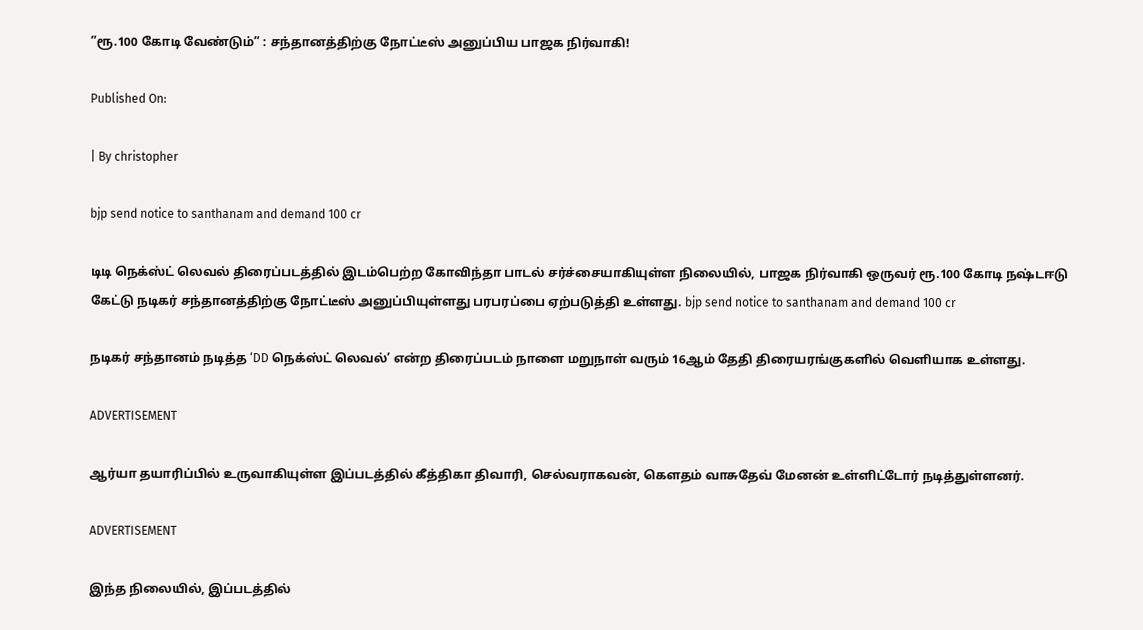”ரூ.100 கோடி வேண்டும்” : சந்தானத்திற்கு நோட்டீஸ் அனுப்பிய பாஜக நிர்வாகி!

Published On:

| By christopher

bjp send notice to santhanam and demand 100 cr

டிடி நெக்ஸ்ட் லெவல் திரைப்படத்தில் இடம்பெற்ற கோவிந்தா பாடல் சர்ச்சையாகியுள்ள நிலையில், பாஜக நிர்வாகி ஒருவர் ரூ.100 கோடி நஷ்டஈடு கேட்டு நடிகர் சந்தானத்திற்கு நோட்டீஸ் அனுப்பியுள்ளது பரபரப்பை ஏற்படுத்தி உள்ளது. bjp send notice to santhanam and demand 100 cr

நடிகர் சந்தானம் நடித்த ‘DD நெக்ஸ்ட் லெவல்’ என்ற திரைப்படம் நாளை மறுநாள் வரும் 16ஆம் தேதி திரையரங்குகளில் வெளியாக உள்ளது.

ADVERTISEMENT

ஆர்யா தயாரிப்பில் உருவாகியுள்ள இப்படத்தில் கீத்திகா திவாரி, செல்வராகவன், கெளதம் வாசுதேவ் மேனன் உள்ளிட்டோர் நடித்துள்ளனர்.

ADVERTISEMENT

இந்த நிலையில், இப்படத்தில்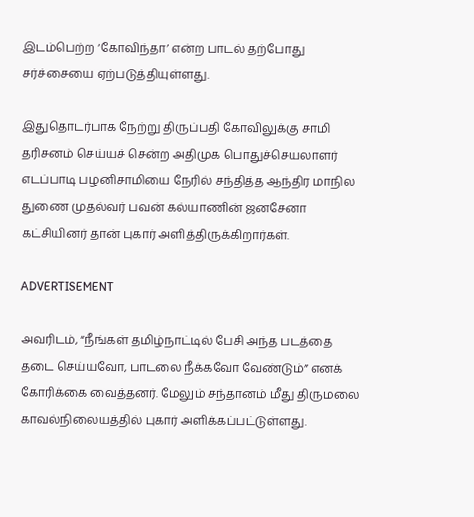இடம்பெற்ற ‘கோவிந்தா’ என்ற பாடல் தற்போது சர்ச்சையை ஏற்படுத்தியுள்ளது.

இதுதொடர்பாக நேற்று திருப்பதி கோவிலுக்கு சாமி தரிசனம் செய்யச் சென்ற அதிமுக பொதுச்செயலாளர் எடப்பாடி பழனிசாமியை நேரில் சந்தித்த ஆந்திர மாநில துணை முதல்வர் பவன் கல்யாணின் ஜனசேனா கட்சியினர் தான் புகார் அளித்திருக்கிறார்கள்.

ADVERTISEMENT

அவரிடம், “நீங்கள் தமிழ்நாட்டில் பேசி அந்த படத்தை தடை செய்யவோ, பாடலை நீக்கவோ வேண்டும்” எனக் கோரிக்கை வைத்தனர். மேலும் சந்தானம் மீது திருமலை காவல்நிலையத்தில் புகார் அளிக்கப்பட்டுள்ளது.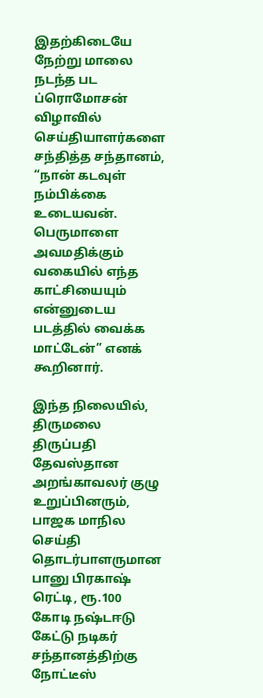இதற்கிடையே நேற்று மாலை நடந்த பட ப்ரொமோசன் விழாவில் செய்தியாளர்களை சந்தித்த சந்தானம், “நான் கடவுள் நம்பிக்கை உடையவன். பெருமாளை அவமதிக்கும் வகையில் எந்த காட்சியையும் என்னுடைய படத்தில் வைக்க மாட்டேன்” எனக் கூறினார்.

இந்த நிலையில், திருமலை திருப்பதி தேவஸ்தான அறங்காவலர் குழு உறுப்பினரும், பாஜக மாநில செய்தி தொடர்பாளருமான பானு பிரகாஷ் ரெட்டி, ரூ.100 கோடி நஷ்டஈடு கேட்டு நடிகர் சந்தானத்திற்கு நோட்டீஸ்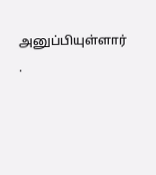அனுப்பியுள்ளார் .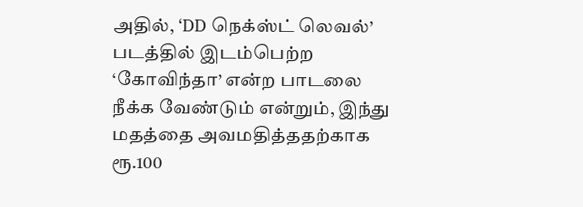அதில், ‘DD நெக்ஸ்ட் லெவல்’ படத்தில் இடம்பெற்ற ‘கோவிந்தா’ என்ற பாடலை நீக்க வேண்டும் என்றும், இந்து மதத்தை அவமதித்ததற்காக ரூ.100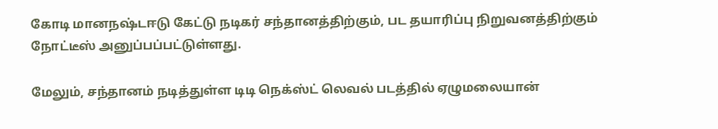கோடி மானநஷ்டஈடு கேட்டு நடிகர் சந்தானத்திற்கும், பட தயாரிப்பு நிறுவனத்திற்கும் நோட்டீஸ் அனுப்பப்பட்டுள்ளது.

மேலும், சந்தானம் நடித்துள்ள டிடி நெக்ஸ்ட் லெவல் படத்தில் ஏழுமலையான்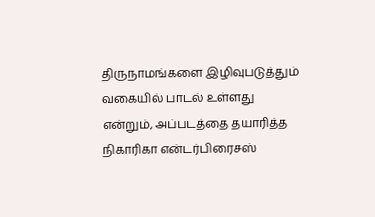திருநாமங்களை இழிவுபடுத்தும் வகையில் பாடல் உள்ளது என்றும், அப்படத்தை தயாரித்த நிகாரிகா என்டர்பிரைசஸ்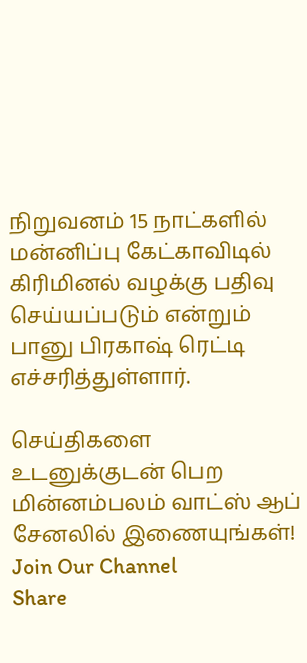நிறுவனம் 15 நாட்களில் மன்னிப்பு கேட்காவிடில் கிரிமினல் வழக்கு பதிவு செய்யப்படும் என்றும் பானு பிரகாஷ் ரெட்டி எச்சரித்துள்ளார்.

செய்திகளை உடனுக்குடன் பெற மின்னம்பலம் வாட்ஸ் ஆப் சேனலில் இணையுங்கள்!
Join Our Channel
Share